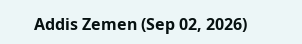Addis Zemen (Sep 02, 2026)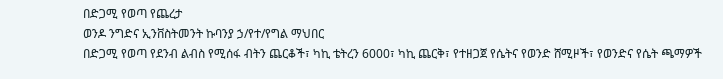በድጋሚ የወጣ የጨረታ
ወንዶ ንግድና ኢንቨስትመንት ኩባንያ ኃ/የተ/የግል ማህበር
በድጋሚ የወጣ የደንብ ልብስ የሚሰፋ ብትን ጨርቆች፣ ካኪ ቴትረን 6000፣ ካኪ ጨርቅ፣ የተዘጋጀ የሴትና የወንድ ሸሚዞች፣ የወንድና የሴት ጫማዎች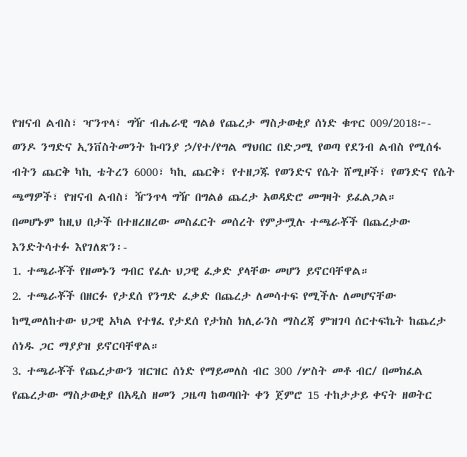የዝናብ ልብስ፣ ዣንጥላ፣ ግዥ ብሔራዊ ግልፅ የጨረታ ማስታወቂያ ሰነድ ቁጥር 009/2018፦-
ወንዶ ንግድና ኢንቨስትመንት ኩባንያ ኃ/የተ/የግል ማህበር በድጋሚ የወጣ የደንብ ልብስ የሚሰፋ ብትን ጨርቅ ካኪ ቴትረን 6000፣ ካኪ ጨርቅ፣ የተዘጋጁ የወንድና የሴት ሸሚዞች፣ የወንድና የሴት ጫማዎች፣ የዝናብ ልብስ፣ ዥንጥላ ግዥ በግልፅ ጨረታ አወዳድሮ መግዛት ይፈልጋል።
በመሆኑም ከዚህ በታች በተዘረዘረው መስፈርት መሰረት የምታሟሉ ተጫራቾች በጨረታው እንድትሳተፉ እየገለጽን፡-
1. ተጫራቾች የዘመኑን ግብር የፈሉ ህጋዊ ፈቃድ ያላቸው መሆን ይኖርባቸዋል።
2. ተጫራቾች በዘርፉ የታደሰ የንግድ ፈቃድ በጨረታ ለመሳተፍ የሚችሉ ለመሆናቸው ከሚመለከተው ህጋዊ አካል የተፃፈ የታደሰ የታክስ ክሊራንስ ማስረጃ ምዝገባ ሰርተፍኬት ከጨረታ ሰነዱ ጋር ማያያዝ ይኖርባቸዋል።
3. ተጫራቾች የጨረታውን ዝርዝር ሰነድ የማይመለስ ብር 300 /ሦስት መቶ ብር/ በመክፈል የጨረታው ማስታወቂያ በአዲስ ዘመን ጋዜጣ ከወጣበት ቀን ጀምሮ 15 ተከታታይ ቀናት ዘወትር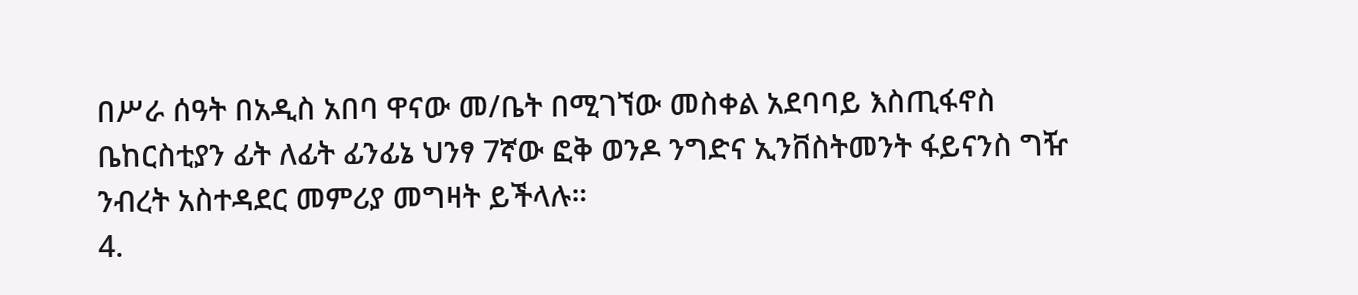በሥራ ሰዓት በአዲስ አበባ ዋናው መ/ቤት በሚገኘው መስቀል አደባባይ እስጢፋኖስ ቤከርስቲያን ፊት ለፊት ፊንፊኔ ህንፃ 7ኛው ፎቅ ወንዶ ንግድና ኢንቨስትመንት ፋይናንስ ግዥ ንብረት አስተዳደር መምሪያ መግዛት ይችላሉ።
4.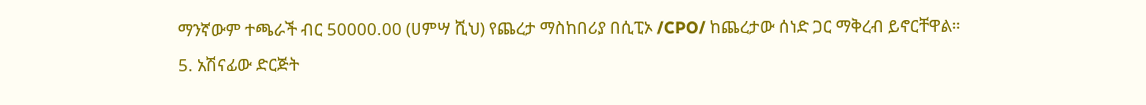ማንኛውም ተጫራች ብር 50000.00 (ሀምሣ ሺህ) የጨረታ ማስከበሪያ በሲፒኦ /CPO/ ከጨረታው ሰነድ ጋር ማቅረብ ይኖርቸዋል።
5. አሽናፊው ድርጅት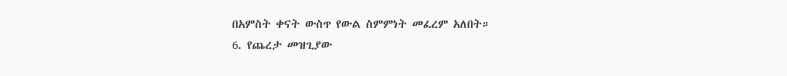በአምስት ቀናት ውስጥ የውል ስምምነት መፈረም አለበት።
6. የጨረታ መዝጊያው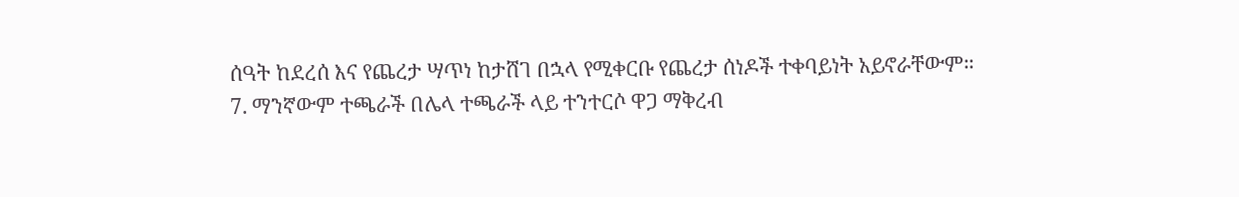ሰዓት ከደረሰ እና የጨረታ ሣጥነ ከታሸገ በኋላ የሚቀርቡ የጨረታ ሰነዶች ተቀባይነት አይኖራቸውም።
7. ማንኛውም ተጫራች በሌላ ተጫራች ላይ ተንተርሶ ዋጋ ማቅረብ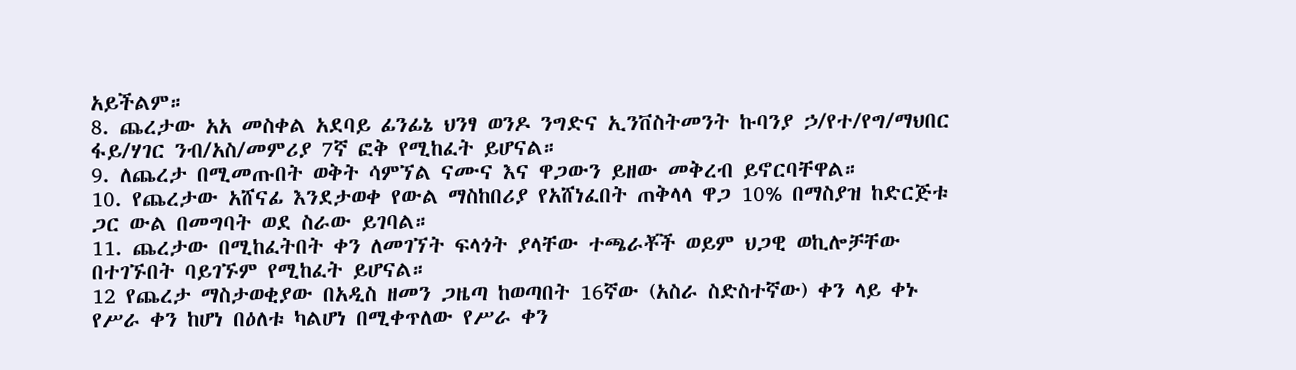አይችልም።
8. ጨረታው አአ መስቀል አደባይ ፊንፊኔ ህንፃ ወንዶ ንግድና ኢንቨስትመንት ኩባንያ ኃ/የተ/የግ/ማህበር ፋይ/ሃገር ንብ/አስ/መምሪያ 7ኛ ፎቅ የሚከፈት ይሆናል።
9. ለጨረታ በሚመጡበት ወቅት ሳምኘል ናሙና እና ዋጋውን ይዘው መቅረብ ይኖርባቸዋል።
10. የጨረታው አሸናፊ እንደታወቀ የውል ማስከበሪያ የአሸነፈበት ጠቅላላ ዋጋ 10% በማስያዝ ከድርጅቱ ጋር ውል በመግባት ወደ ስራው ይገባል።
11. ጨረታው በሚከፈትበት ቀን ለመገኘት ፍላጎት ያላቸው ተጫራቾች ወይም ህጋዊ ወኪሎቻቸው በተገኙበት ባይገኙም የሚከፈት ይሆናል።
12 የጨረታ ማስታወቂያው በአዲስ ዘመን ጋዜጣ ከወጣበት 16ኛው (አስራ ስድስተኛው) ቀን ላይ ቀኑ የሥራ ቀን ከሆነ በዕለቱ ካልሆነ በሚቀጥለው የሥራ ቀን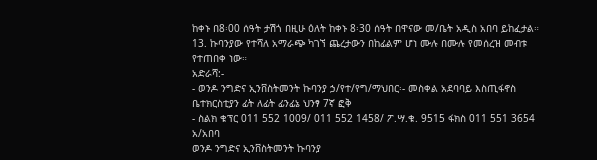ከቀኑ በ8፡00 ሰዓት ታሽጎ በዚሁ ዕለት ከቀኑ 8፡30 ሰዓት በዋናው መ/ቤት አዲስ አበባ ይከፈታል።
13. ኩባንያው የተሻለ አማራጭ ካገኘ ጨረታውን በከፊልም ሆነ ሙሉ በሙሉ የመሰረዝ መብቱ የተጠበቀ ነው።
አድራሻ:-
- ወንዶ ንግድና ኢንቨስትመንት ኩባንያ ኃ/የተ/የግ/ማህበር፡- መስቀል አደባባይ እስጢፋኖስ ቤተክርስቲያን ፊት ለፊት ፊንፊኔ ህንፃ 7ኛ ፎቅ
- ስልክ ቁፕር 011 552 1009/ 011 552 1458/ ፖ.ሣ.ቁ. 9515 ፋክስ 011 551 3654 አ/አበባ
ወንዶ ንግድና ኢንቨስትመንት ኩባንያ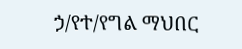ኃ/የተ/የግል ማህበር